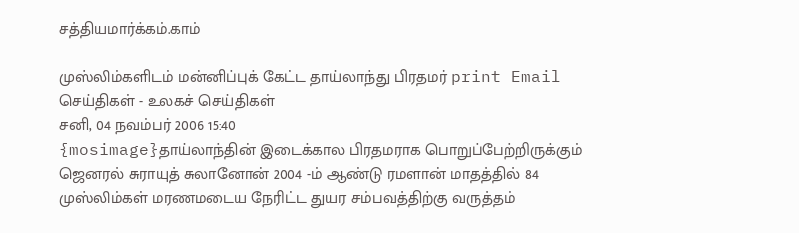சத்தியமார்க்கம்.காம்

முஸ்லிம்களிடம் மன்னிப்புக் கேட்ட தாய்லாந்து பிரதமர் print Email
செய்திகள் - உலகச் செய்திகள்
சனி, 04 நவம்பர் 2006 15:40
{mosimage}தாய்லாந்தின் இடைக்கால பிரதமராக பொறுப்பேற்றிருக்கும் ஜெனரல் சுராயுத் சுலானோன் 2004 -ம் ஆண்டு ரமளான் மாதத்தில் 84 முஸ்லிம்கள் மரணமடைய நேரிட்ட துயர சம்பவத்திற்கு வருத்தம்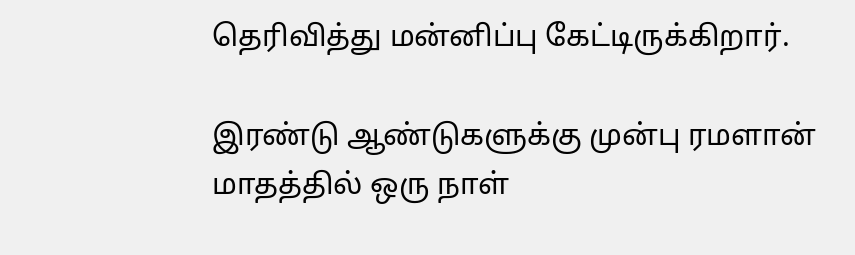தெரிவித்து மன்னிப்பு கேட்டிருக்கிறார்.

இரண்டு ஆண்டுகளுக்கு முன்பு ரமளான் மாதத்தில் ஒரு நாள்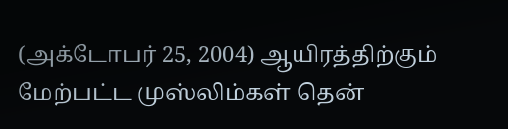(அக்டோபர் 25, 2004) ஆயிரத்திற்கும் மேற்பட்ட முஸ்லிம்கள் தென்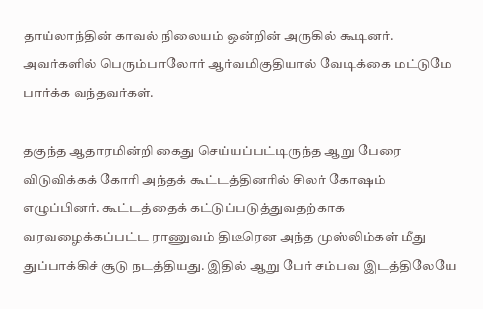தாய்லாந்தின் காவல் நிலையம் ஒன்றின் அருகில் கூடினர். அவர்களில் பெரும்பாலோர் ஆர்வமிகுதியால் வேடிக்கை மட்டுமே பார்க்க வந்தவர்கள்.

தகுந்த ஆதாரமின்றி கைது செய்யப்பட்டிருந்த ஆறு பேரை விடுவிக்கக் கோரி அந்தக் கூட்டத்தினரில் சிலர் கோஷம் எழுப்பினர். கூட்டத்தைக் கட்டுப்படுத்துவதற்காக வரவழைக்கப்பட்ட ராணுவம் திடீரென அந்த முஸ்லிம்கள் மீது துப்பாக்கிச் சூடு நடத்தியது. இதில் ஆறு பேர் சம்பவ இடத்திலேயே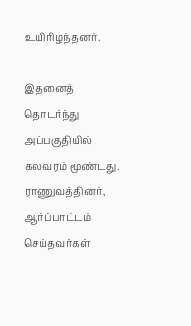உயிரிழந்தனர்.

இதனைத் தொடர்ந்து அப்பகுதியில் கலவரம் மூண்டது. ராணுவத்தினர், ஆர்ப்பாட்டம் செய்தவர்கள்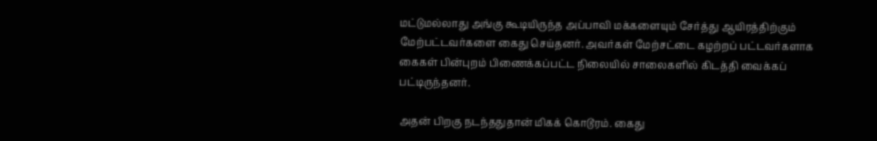மட்டுமல்லாது அங்கு கூடியிருந்த அப்பாவி மக்களையும் சேர்த்து ஆயிரத்திற்கும் மேற்பட்டவர்களை கைது செய்தனர். அவர்கள் மேற்சட்டை கழற்றப் பட்டவர்களாக கைகள் பின்புறம் பிணைக்கப்பட்ட நிலையில் சாலைகளில் கிடத்தி வைக்கப் பட்டிருந்தனர்.

அதன் பிறகு நடந்ததுதான் மிகக் கொடூரம். கைது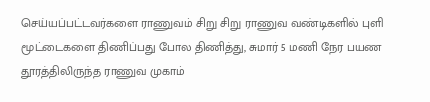செய்யப்பட்டவர்களை ராணுவம் சிறு சிறு ராணுவ வண்டிகளில் புளி மூட்டைகளை திணிப்பது போல திணித்து, சுமார் 5 மணி நேர பயண தூரத்திலிருந்த ராணுவ முகாம்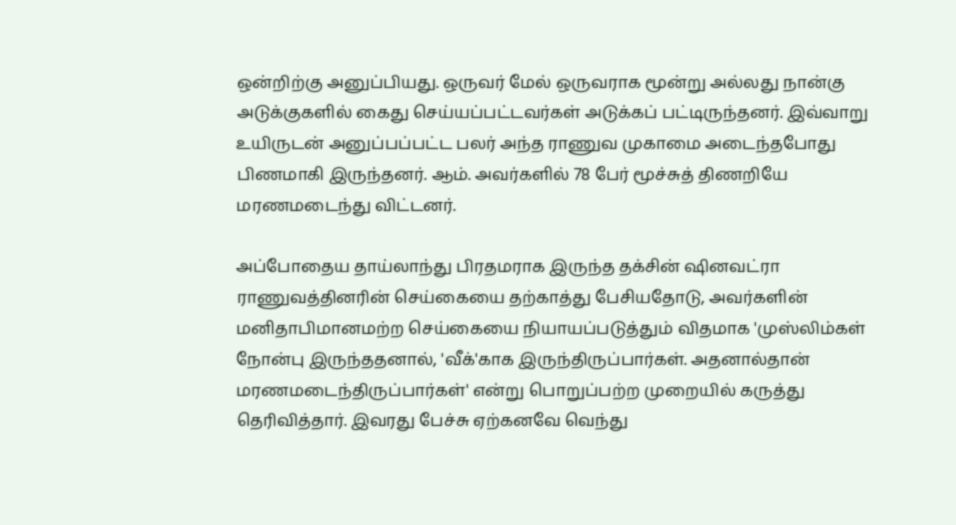ஒன்றிற்கு அனுப்பியது. ஒருவர் மேல் ஒருவராக மூன்று அல்லது நான்கு அடுக்குகளில் கைது செய்யப்பட்டவர்கள் அடுக்கப் பட்டிருந்தனர். இவ்வாறு உயிருடன் அனுப்பப்பட்ட பலர் அந்த ராணுவ முகாமை அடைந்தபோது பிணமாகி இருந்தனர். ஆம். அவர்களில் 78 பேர் மூச்சுத் திணறியே மரணமடைந்து விட்டனர்.

அப்போதைய தாய்லாந்து பிரதமராக இருந்த தக்சின் ஷினவட்ரா ராணுவத்தினரின் செய்கையை தற்காத்து பேசியதோடு, அவர்களின் மனிதாபிமானமற்ற செய்கையை நியாயப்படுத்தும் விதமாக 'முஸ்லிம்கள் நோன்பு இருந்ததனால், 'வீக்'காக இருந்திருப்பார்கள். அதனால்தான் மரணமடைந்திருப்பார்கள்' என்று பொறுப்பற்ற முறையில் கருத்து தெரிவித்தார். இவரது பேச்சு ஏற்கனவே வெந்து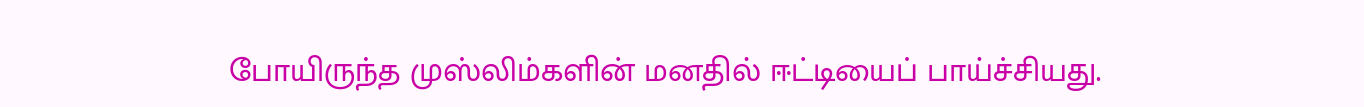போயிருந்த முஸ்லிம்களின் மனதில் ஈட்டியைப் பாய்ச்சியது.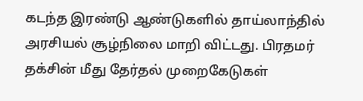கடந்த இரண்டு ஆண்டுகளில் தாய்லாந்தில் அரசியல் சூழ்நிலை மாறி விட்டது. பிரதமர் தக்சின் மீது தேர்தல் முறைகேடுகள்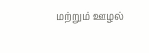மற்றும் ஊழல்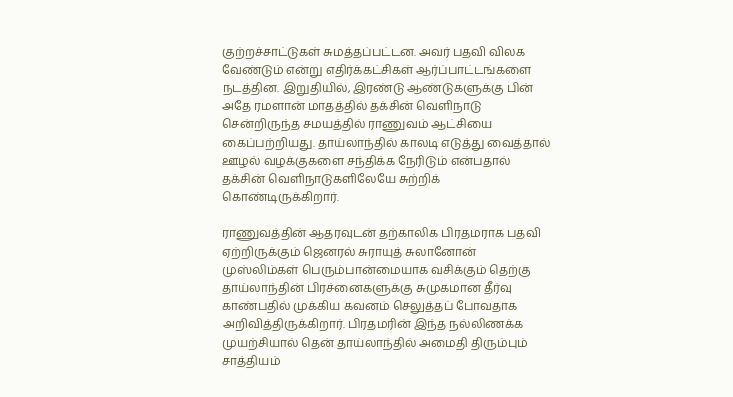குற்றச்சாட்டுகள் சுமத்தப்பட்டன. அவர் பதவி விலக வேண்டும் என்று எதிர்க்கட்சிகள் ஆர்ப்பாட்டங்களை நடத்தின. இறுதியில், இரண்டு ஆண்டுகளுக்கு பின் அதே ரமளான் மாதத்தில் தக்சின் வெளிநாடு சென்றிருந்த சமயத்தில் ராணுவம் ஆட்சியை கைப்பற்றியது. தாய்லாந்தில் காலடி எடுத்து வைத்தால் ஊழல் வழக்குகளை சந்திக்க நேரிடும் என்பதால் தக்சின் வெளிநாடுகளிலேயே சுற்றிக் கொண்டிருக்கிறார்.

ராணுவத்தின் ஆதரவுடன் தற்காலிக பிரதமராக பதவி ஏற்றிருக்கும் ஜெனரல் சுராயுத் சுலானோன் முஸ்லிம்கள் பெரும்பான்மையாக வசிக்கும் தெற்கு தாய்லாந்தின் பிரச்னைகளுக்கு சுமுகமான தீர்வு காண்பதில் முக்கிய கவனம் செலுத்தப் போவதாக அறிவித்திருக்கிறார். பிரதமரின் இந்த நல்லிணக்க முயற்சியால் தென் தாய்லாந்தில் அமைதி திரும்பும் சாத்தியம்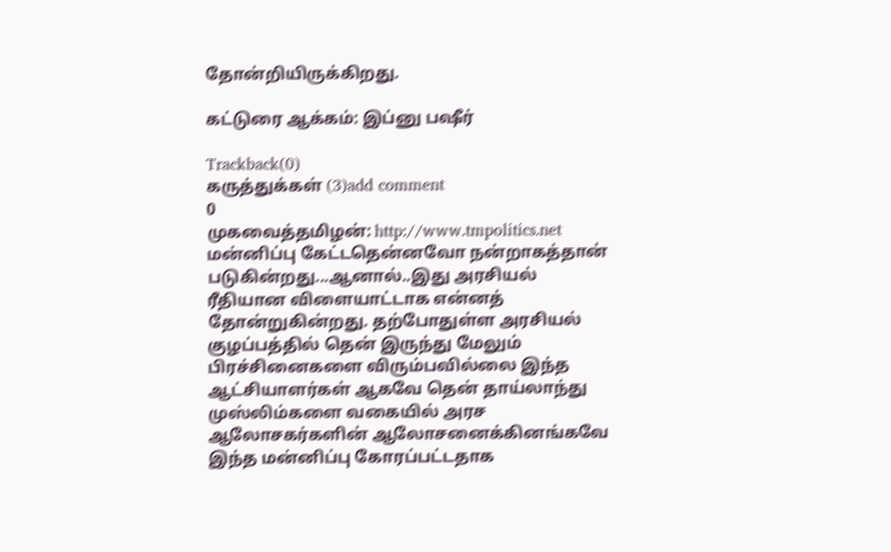தோன்றியிருக்கிறது.

கட்டுரை ஆக்கம்: இப்னு பஷீர்

Trackback(0)
கருத்துக்கள் (3)add comment
0
முகவைத்தமிழன்: http://www.tmpolitics.net
மன்னிப்பு கேட்டதென்னவோ நன்றாகத்தான் படுகின்றது...ஆனால்..இது அரசியல் ரீதியான விளையாட்டாக என்னத் தோன்றுகின்றது. தற்போதுள்ள அரசியல் குழப்பத்தில் தென் இருந்து மேலும் பிரச்சினைகளை விரும்பவில்லை இந்த ஆட்சியாளர்கள் ஆகவே தென் தாய்லாந்து முஸ்லிம்களை வகையில் அரச ஆலோசகர்களின் ஆலோசனைக்கினங்கவே இந்த மன்னிப்பு கோரப்பட்டதாக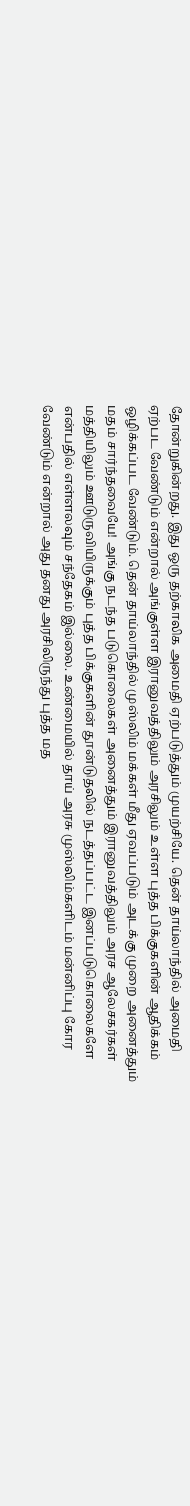தோன்றுகின்றது. இது ஒரு தற்காலிக அமைதி ஏற்படுத்தும் முயற்சியே. தென் தாய்லாந்தில் அமைதி ஏற்பட வேண்டும் என்றால் அங்குள்ள இரானுவத்திலும் அரசிலும் உள்ள புத்த பிக்குகளின் ஆதிக்கம் ஒழிக்கப்பட வேண்டும். தென் தாய்லாந்தில் முஸ்லிம் மக்கள் மீது ஏவப்படும் அடக்கு முறை அனைத்தும் மதம் சார்ந்தவையே! அங்கு நடந்த படுகொலைகள் அனைத்தும் இரானுவத்திலும் அரச ஆலேசகர்கள் மத்தியிலும் ஊடுருவியிருக்கும் புத்த பிக்குகளின் தூன்டுதலில் நடத்தப்பட்ட இனப்படுகொலைகளே என்பதில் எள்ளலவும் சந்தேகம் இல்லை. உண்மையில் தாய் அரசு முஸ்லிம்களிடம் மன்னிப்பு கோர வேண்டும் என்றால் அது தனது அரசிலிருந்து புத்த மத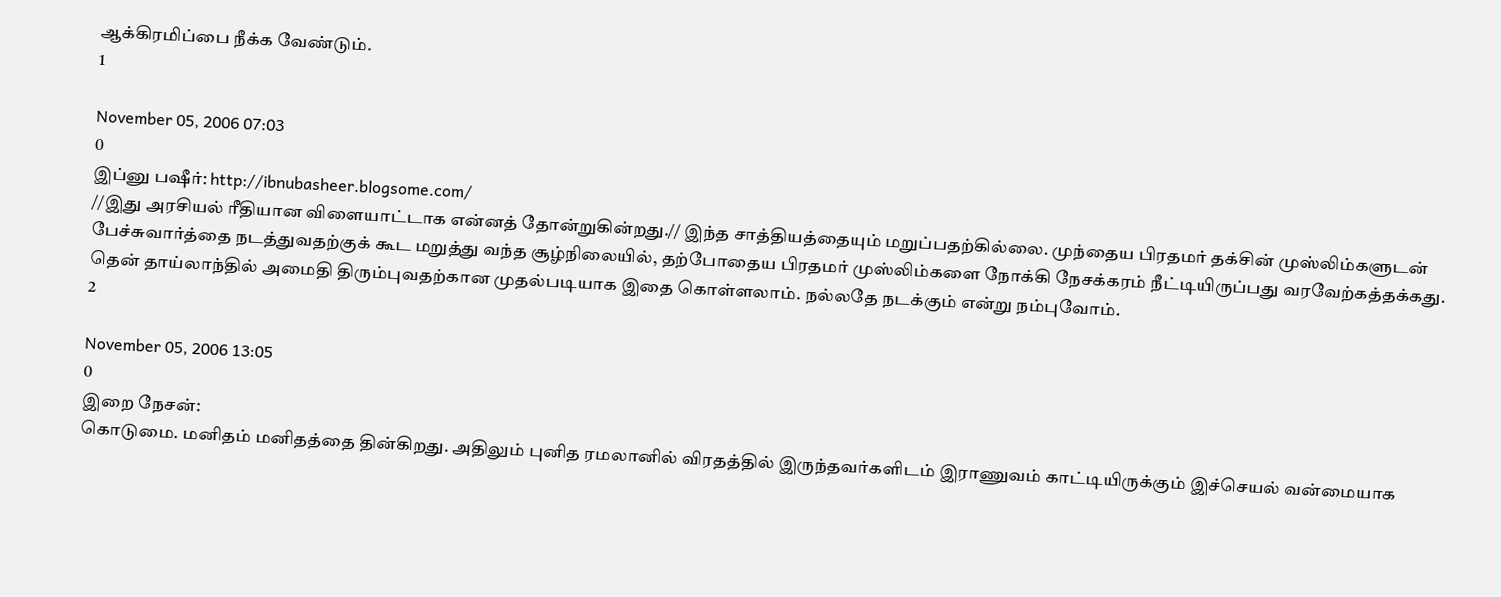ஆக்கிரமிப்பை நீக்க வேண்டும்.
1

November 05, 2006 07:03
0
இப்னு பஷீர்: http://ibnubasheer.blogsome.com/
//இது அரசியல் ரீதியான விளையாட்டாக என்னத் தோன்றுகின்றது.// இந்த சாத்தியத்தையும் மறுப்பதற்கில்லை. முந்தைய பிரதமர் தக்சின் முஸ்லிம்களுடன் பேச்சுவார்த்தை நடத்துவதற்குக் கூட மறுத்து வந்த சூழ்நிலையில், தற்போதைய பிரதமர் முஸ்லிம்களை நோக்கி நேசக்கரம் நீட்டியிருப்பது வரவேற்கத்தக்கது. தென் தாய்லாந்தில் அமைதி திரும்புவதற்கான முதல்படியாக இதை கொள்ளலாம். நல்லதே நடக்கும் என்று நம்புவோம்.
2

November 05, 2006 13:05
0
இறை நேசன்:
கொடுமை. மனிதம் மனிதத்தை தின்கிறது. அதிலும் புனித ரமலானில் விரதத்தில் இருந்தவர்களிடம் இராணுவம் காட்டியிருக்கும் இச்செயல் வன்மையாக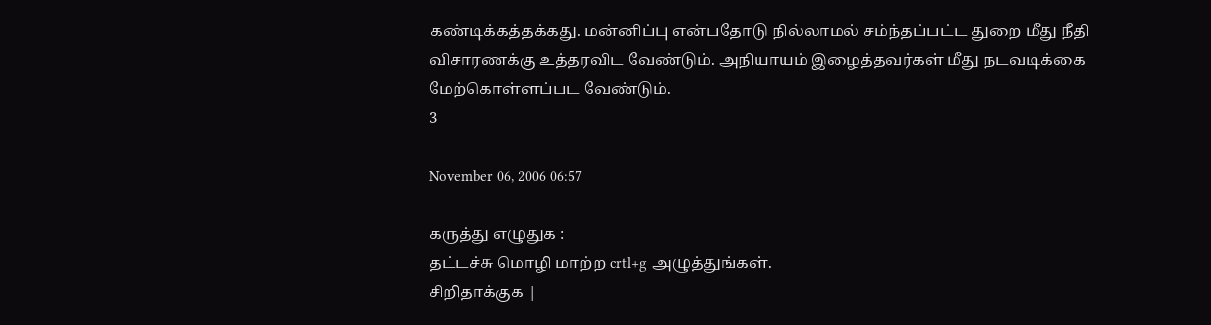கண்டிக்கத்தக்கது. மன்னிப்பு என்பதோடு நில்லாமல் சம்ந்தப்பட்ட துறை மீது நீதி விசாரணக்கு உத்தரவிட வேண்டும். அநியாயம் இழைத்தவர்கள் மீது நடவடிக்கை மேற்கொள்ளப்பட வேண்டும்.
3

November 06, 2006 06:57

கருத்து எழுதுக :
தட்டச்சு மொழி மாற்ற crtl+g அழுத்துங்கள்.
சிறிதாக்குக |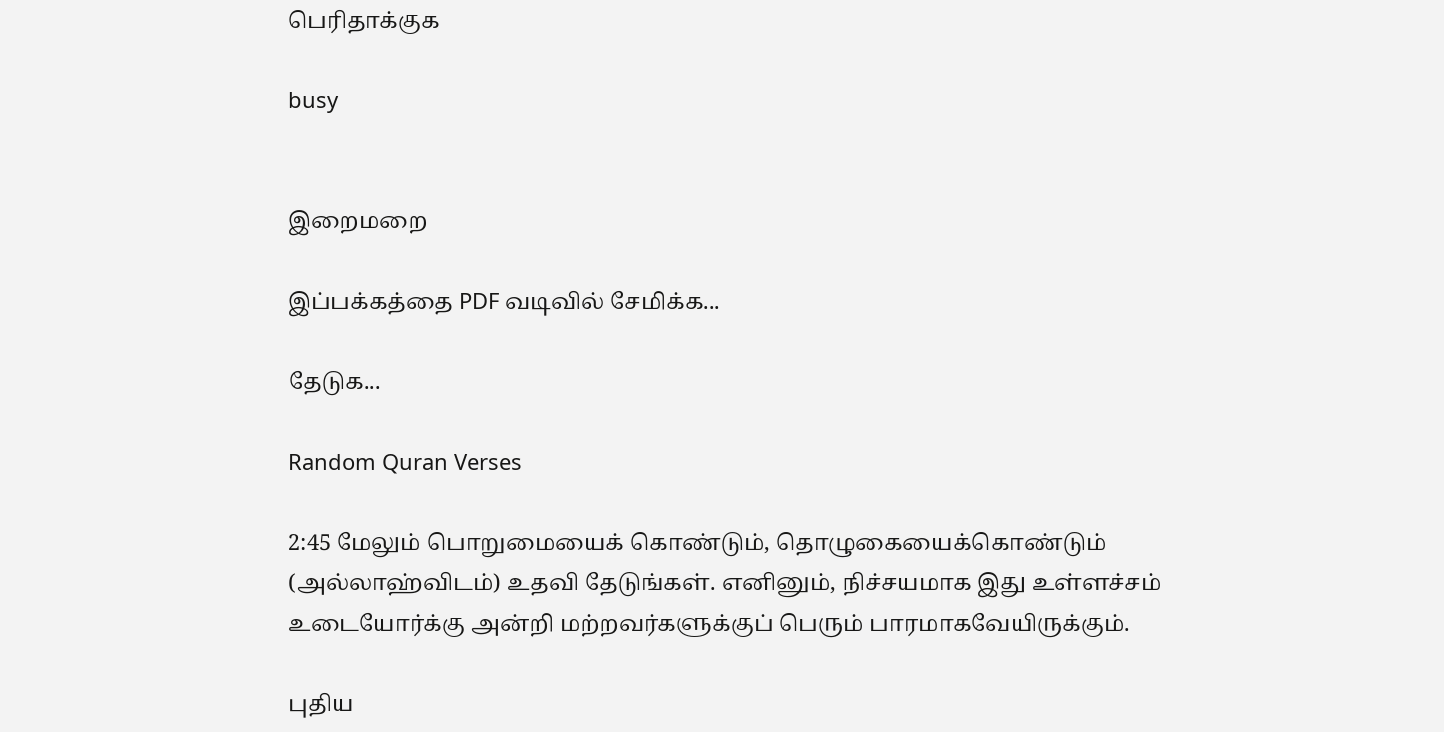பெரிதாக்குக

busy


இறைமறை

இப்பக்கத்தை PDF வடிவில் சேமிக்க...

தேடுக...

Random Quran Verses

2:45 மேலும் பொறுமையைக் கொண்டும், தொழுகையைக்கொண்டும் (அல்லாஹ்விடம்) உதவி தேடுங்கள். எனினும், நிச்சயமாக இது உள்ளச்சம் உடையோர்க்கு அன்றி மற்றவர்களுக்குப் பெரும் பாரமாகவேயிருக்கும்.

புதிய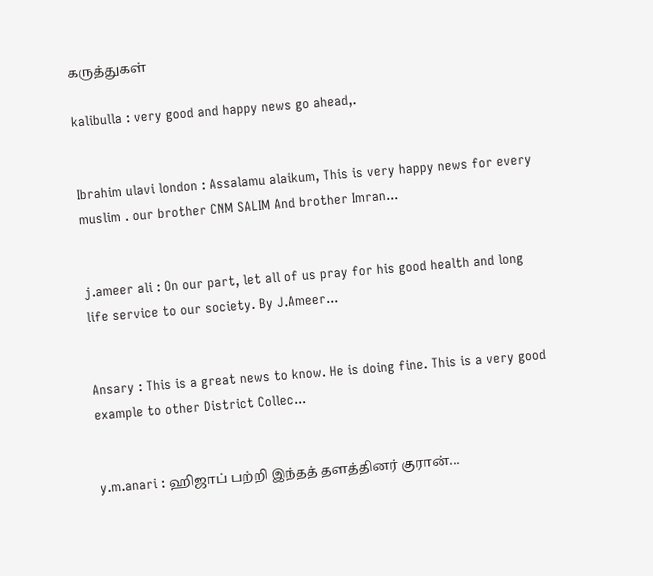கருத்துகள்

kalibulla : very good and happy news go ahead,.


Ibrahim ulavi london : Assalamu alaikum, This is very happy news for every muslim . our brother CNM SALIM And brother Imran...


j.ameer ali : On our part, let all of us pray for his good health and long life service to our society. By J.Ameer...


Ansary : This is a great news to know. He is doing fine. This is a very good example to other District Collec...


y.m.anari : ஹிஜாப் பற்றி இந்தத் தளத்தினர் குரான்...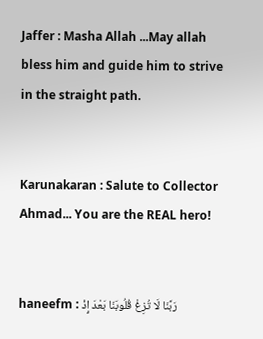Jaffer : Masha Allah ...May allah bless him and guide him to strive in the straight path.


Karunakaran : Salute to Collector Ahmad... You are the REAL hero!


haneefm : رَبَّنَا لَا تُزِغْ قُلُوبَنَا بَعْدَ إِذْ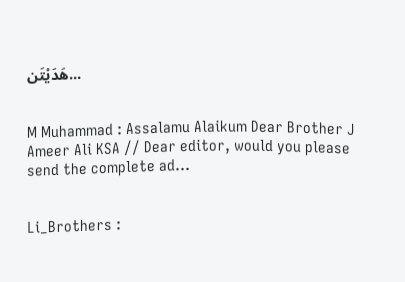هَدَيْتَن...


M Muhammad : Assalamu Alaikum Dear Brother J Ameer Ali KSA // Dear editor, would you please send the complete ad...


Li_Brothers :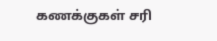கணக்குகள் சரி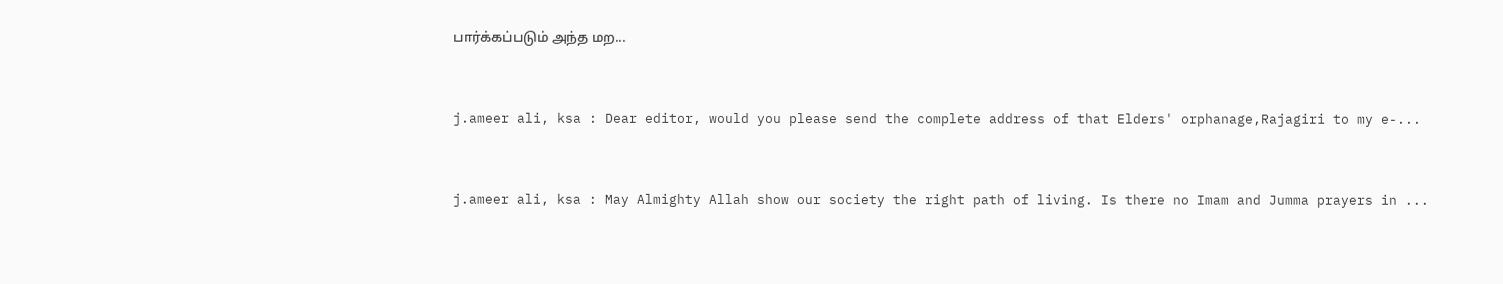பார்க்கப்படும் அந்த மற...


j.ameer ali, ksa : Dear editor, would you please send the complete address of that Elders' orphanage,Rajagiri to my e-...


j.ameer ali, ksa : May Almighty Allah show our society the right path of living. Is there no Imam and Jumma prayers in ...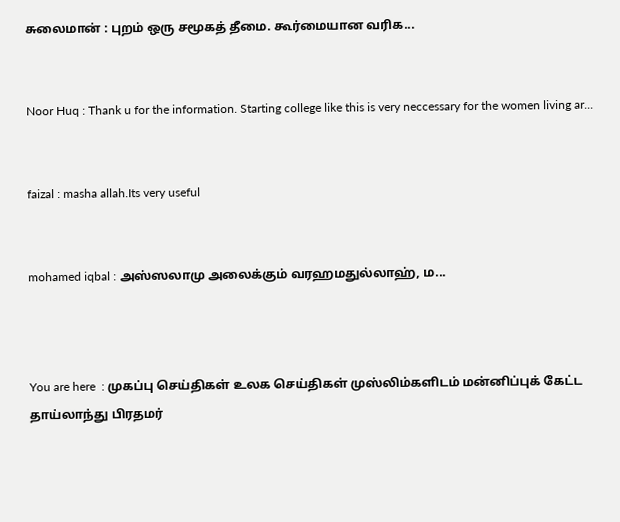சுலைமான் : புறம் ஒரு சமூகத் தீமை. கூர்மையான வரிக...


Noor Huq : Thank u for the information. Starting college like this is very neccessary for the women living ar...


faizal : masha allah.Its very useful


mohamed iqbal : அஸ்ஸலாமு அலைக்கும் வரஹமதுல்லாஹ், ம...



You are here  : முகப்பு செய்திகள் உலக செய்திகள் முஸ்லிம்களிடம் மன்னிப்புக் கேட்ட தாய்லாந்து பிரதமர்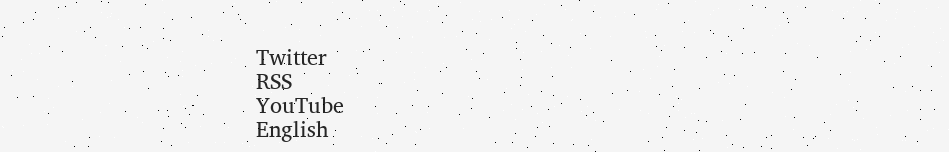Twitter
RSS
YouTube
English